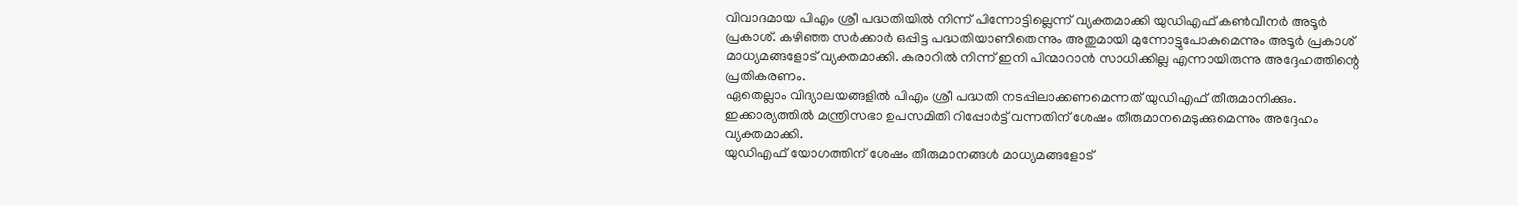വിവാദമായ പിഎം ശ്രീ പദ്ധതിയിൽ നിന്ന് പിന്നോട്ടില്ലെന്ന് വ്യക്തമാക്കി യുഡിഎഫ് കൺവീനർ അടൂർ പ്രകാശ്. കഴിഞ്ഞ സർക്കാർ ഒപ്പിട്ട പദ്ധതിയാണിതെന്നും അതുമായി മുന്നോട്ടുപോകുമെന്നും അടൂർ പ്രകാശ് മാധ്യമങ്ങളോട് വ്യക്തമാക്കി. കരാറിൽ നിന്ന് ഇനി പിന്മാറാൻ സാധിക്കില്ല എന്നായിരുന്നു അദ്ദേഹത്തിന്റെ പ്രതികരണം.
ഏതെല്ലാം വിദ്യാലയങ്ങളിൽ പിഎം ശ്രീ പദ്ധതി നടപ്പിലാക്കണമെന്നത് യുഡിഎഫ് തീരുമാനിക്കും. ഇക്കാര്യത്തിൽ മന്ത്രിസഭാ ഉപസമിതി റിപ്പോർട്ട് വന്നതിന് ശേഷം തീരുമാനമെടുക്കുമെന്നും അദ്ദേഹം വ്യക്തമാക്കി.
യുഡിഎഫ് യോഗത്തിന് ശേഷം തീരുമാനങ്ങൾ മാധ്യമങ്ങളോട്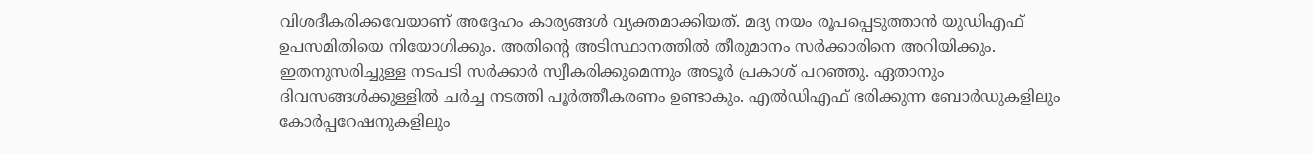വിശദീകരിക്കവേയാണ് അദ്ദേഹം കാര്യങ്ങൾ വ്യക്തമാക്കിയത്. മദ്യ നയം രൂപപ്പെടുത്താൻ യുഡിഎഫ് ഉപസമിതിയെ നിയോഗിക്കും. അതിന്റെ അടിസ്ഥാനത്തിൽ തീരുമാനം സർക്കാരിനെ അറിയിക്കും.
ഇതനുസരിച്ചുള്ള നടപടി സർക്കാർ സ്വീകരിക്കുമെന്നും അടൂർ പ്രകാശ് പറഞ്ഞു. ഏതാനും ദിവസങ്ങൾക്കുള്ളിൽ ചർച്ച നടത്തി പൂർത്തീകരണം ഉണ്ടാകും. എൽഡിഎഫ് ഭരിക്കുന്ന ബോർഡുകളിലും കോർപ്പറേഷനുകളിലും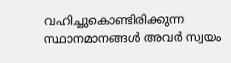വഹിച്ചുകൊണ്ടിരിക്കുന്ന സ്ഥാനമാനങ്ങൾ അവർ സ്വയം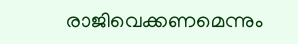രാജിവെക്കണമെന്നും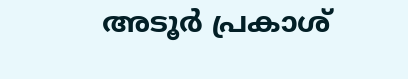അടൂർ പ്രകാശ്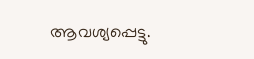ആവശ്യപ്പെട്ടു.